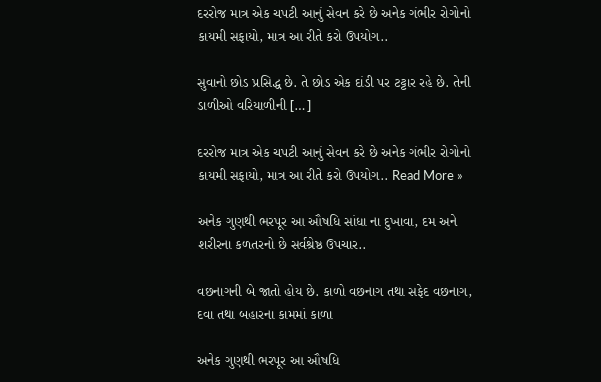દરરોજ માત્ર એક ચપટી આનું સેવન કરે છે અનેક ગંભીર રોગોનો કાયમી સફાયો, માત્ર આ રીતે કરો ઉપયોગ..

સુવાનો છોડ પ્રસિદ્ધ છે. તે છોડ એક દાંડી પર ટટ્ટાર રહે છે. તેની ડાળીઓ વરિયાળીની […]

દરરોજ માત્ર એક ચપટી આનું સેવન કરે છે અનેક ગંભીર રોગોનો કાયમી સફાયો, માત્ર આ રીતે કરો ઉપયોગ.. Read More »

અનેક ગુણથી ભરપૂર આ ઔષધિ સાંધા ના દુખાવા, દમ અને શરીરના કળતરનો છે સર્વશ્રેષ્ઠ ઉપચાર..

વછનાગની બે જાતો હોય છે. કાળો વછનાગ તથા સફેદ વછનાગ, દવા તથા બહારના કામમાં કાળા

અનેક ગુણથી ભરપૂર આ ઔષધિ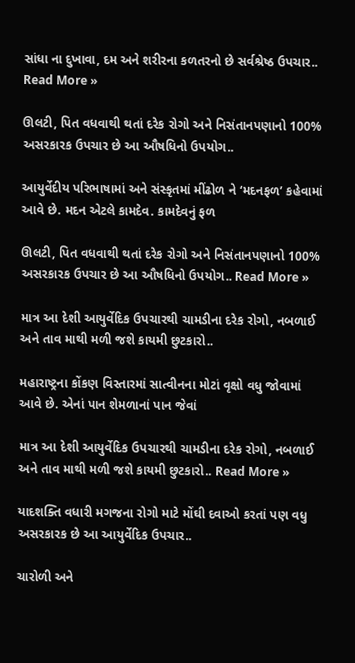સાંધા ના દુખાવા, દમ અને શરીરના કળતરનો છે સર્વશ્રેષ્ઠ ઉપચાર.. Read More »

ઊલટી, પિત વધવાથી થતાં દરેક રોગો અને નિસંતાનપણાનો 100% અસરકારક ઉપચાર છે આ ઔષધિનો ઉપયોગ..

આયુર્વેદીય પરિભાષામાં અને સંસ્કૃતમાં મીંઢોળ ને ‘મદનફળ’ કહેવામાં આવે છે. મદન એટલે કામદેવ. કામદેવનું ફળ

ઊલટી, પિત વધવાથી થતાં દરેક રોગો અને નિસંતાનપણાનો 100% અસરકારક ઉપચાર છે આ ઔષધિનો ઉપયોગ.. Read More »

માત્ર આ દેશી આયુર્વેદિક ઉપચારથી ચામડીના દરેક રોગો, નબળાઈ અને તાવ માથી મળી જશે કાયમી છુટકારો..

મહારાષ્ટ્રના કોંકણ વિસ્તારમાં સાત્વીનના મોટાં વૃક્ષો વધુ જોવામાં આવે છે. એનાં પાન શેમળાનાં પાન જેવાં

માત્ર આ દેશી આયુર્વેદિક ઉપચારથી ચામડીના દરેક રોગો, નબળાઈ અને તાવ માથી મળી જશે કાયમી છુટકારો.. Read More »

યાદશક્તિ વધારી મગજના રોગો માટે મોંઘી દવાઓ કરતાં પણ વધુ અસરકારક છે આ આયુર્વેદિક ઉપચાર..

ચારોળી અને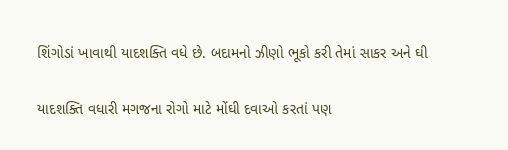શિંગોડાં ખાવાથી યાદશક્તિ વધે છે. બદામનો ઝીણો ભૂકો કરી તેમાં સાકર અને ઘી

યાદશક્તિ વધારી મગજના રોગો માટે મોંઘી દવાઓ કરતાં પણ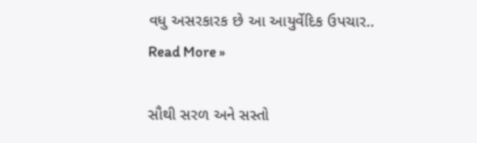વધુ અસરકારક છે આ આયુર્વેદિક ઉપચાર.. Read More »

સૌથી સરળ અને સસ્તો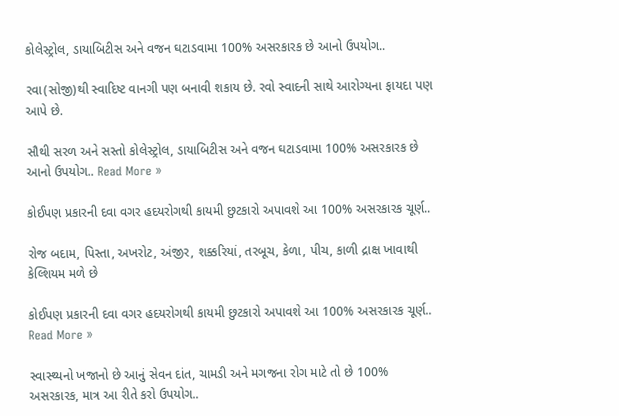કોલેસ્ટ્રોલ, ડાયાબિટીસ અને વજન ઘટાડવામા 100% અસરકારક છે આનો ઉપયોગ..

રવા(સોજી)થી સ્વાદિષ્ટ વાનગી પણ બનાવી શકાય છે. રવો સ્વાદની સાથે આરોગ્યના ફાયદા પણ આપે છે.

સૌથી સરળ અને સસ્તો કોલેસ્ટ્રોલ, ડાયાબિટીસ અને વજન ઘટાડવામા 100% અસરકારક છે આનો ઉપયોગ.. Read More »

કોઈપણ પ્રકારની દવા વગર હદયરોગથી કાયમી છુટકારો અપાવશે આ 100% અસરકારક ચૂર્ણ..

રોજ બદામ, પિસ્તા, અખરોટ, અંજીર, શક્કરિયાં, તરબૂચ, કેળા, પીચ, કાળી દ્રાક્ષ ખાવાથી કેલ્શિયમ મળે છે

કોઈપણ પ્રકારની દવા વગર હદયરોગથી કાયમી છુટકારો અપાવશે આ 100% અસરકારક ચૂર્ણ.. Read More »

સ્વાસ્થ્યનો ખજાનો છે આનું સેવન દાંત, ચામડી અને મગજના રોગ માટે તો છે 100% અસરકારક, માત્ર આ રીતે કરો ઉપયોગ..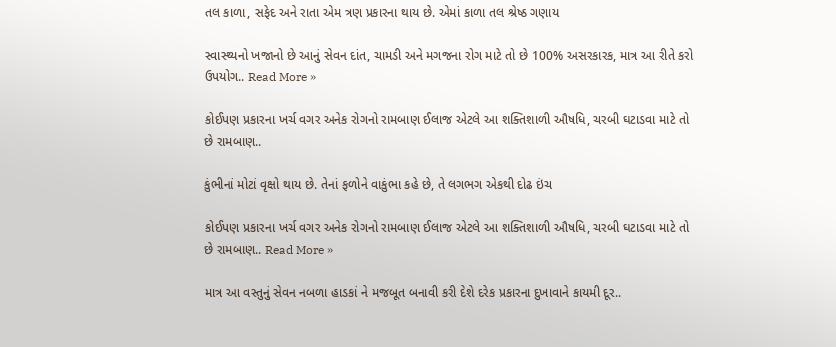તલ કાળા, સફેદ અને રાતા એમ ત્રણ પ્રકારના થાય છે. એમાં કાળા તલ શ્રેષ્ઠ ગણાય

સ્વાસ્થ્યનો ખજાનો છે આનું સેવન દાંત, ચામડી અને મગજના રોગ માટે તો છે 100% અસરકારક, માત્ર આ રીતે કરો ઉપયોગ.. Read More »

કોઈપણ પ્રકારના ખર્ચ વગર અનેક રોગનો રામબાણ ઈલાજ એટલે આ શક્તિશાળી ઔષધિ, ચરબી ઘટાડવા માટે તો છે રામબાણ..

કુંભીનાં મોટાં વૃક્ષો થાય છે. તેનાં ફળોને વાકુંભા કહે છે, તે લગભગ એકથી દોઢ ઇંચ

કોઈપણ પ્રકારના ખર્ચ વગર અનેક રોગનો રામબાણ ઈલાજ એટલે આ શક્તિશાળી ઔષધિ, ચરબી ઘટાડવા માટે તો છે રામબાણ.. Read More »

માત્ર આ વસ્તુનું સેવન નબળા હાડકાં ને મજબૂત બનાવી કરી દેશે દરેક પ્રકારના દુખાવાને કાયમી દૂર..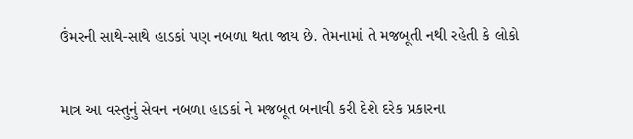ઉંમરની સાથે-સાથે હાડકાં પણ નબળા થતા જાય છે. તેમનામાં તે મજબૂતી નથી રહેતી કે લોકો

માત્ર આ વસ્તુનું સેવન નબળા હાડકાં ને મજબૂત બનાવી કરી દેશે દરેક પ્રકારના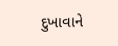દુખાવાને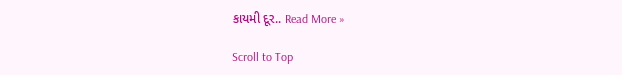કાયમી દૂર.. Read More »

Scroll to Top